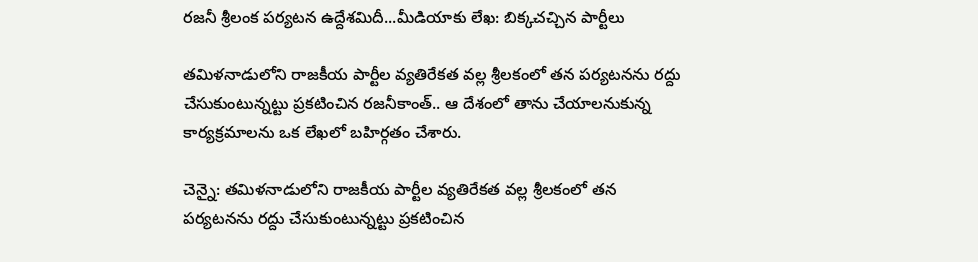రజనీ శ్రీలంక పర్యటన ఉద్దేశమిదీ...మీడియాకు లేఖ: బిక్కచచ్చిన పార్టీలు

తమిళనాడులోని రాజకీయ పార్టీల వ్యతిరేకత వల్ల శ్రీలకంలో తన పర్యటనను రద్దు చేసుకుంటున్నట్టు ప్రకటించిన రజనీకాంత్.. ఆ దేశంలో తాను చేయాలనుకున్న కార్యక్రమాలను ఒక లేఖలో బహిర్గతం చేశారు.

చెన్నై: తమిళనాడులోని రాజకీయ పార్టీల వ్యతిరేకత వల్ల శ్రీలకంలో తన పర్యటనను రద్దు చేసుకుంటున్నట్టు ప్రకటించిన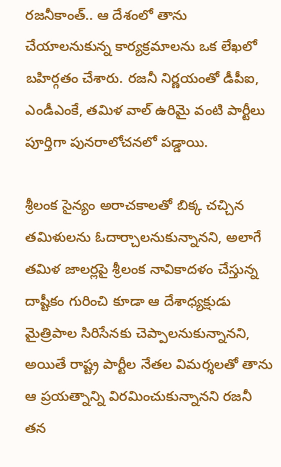రజనీకాంత్.. ఆ దేశంలో తాను చేయాలనుకున్న కార్యక్రమాలను ఒక లేఖలో బహిర్గతం చేశారు. రజనీ నిర్ణయంతో డీపీఐ, ఎండీఎంకే, తమిళ వాల్‌ ఉరిమై వంటి పార్టీలు పూర్తిగా పునరాలోచనలో పడ్డాయి.

శ్రీలంక సైన్యం అరాచకాలతో బిక్క చచ్చిన తమిళులను ఓదార్చాలనుకున్నానని, అలాగే తమిళ జాలర్లపై శ్రీలంక నావికాదళం చేస్తున్న దాష్టీకం గురించి కూడా ఆ దేశాధ్యక్షుడు మైత్రిపాల సిరిసేనకు చెప్పాలనుకున్నానని, అయితే రాష్ట్ర పార్టీల నేతల విమర్శలతో తాను ఆ ప్రయత్నాన్ని విరమించుకున్నానని రజనీ తన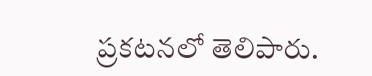ప్రకటనలో తెలిపారు.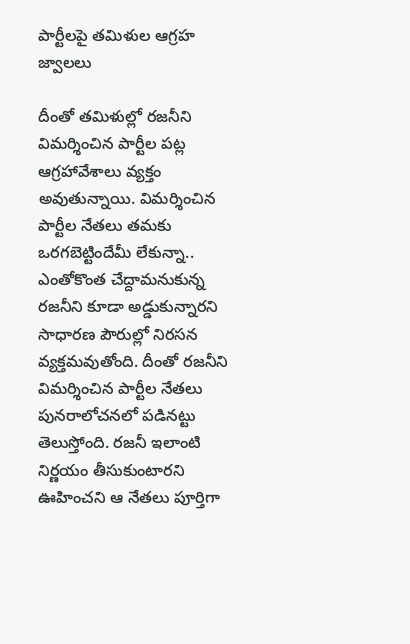పార్టీలపై తమిళుల ఆగ్రహ జ్వాలలు

దీంతో తమిళుల్లో రజనీని విమర్శించిన పార్టీల పట్ల ఆగ్రహావేశాలు వ్యక్తం అవుతున్నాయి. విమర్శించిన పార్టీల నేతలు తమకు ఒరగబెట్టిందేమీ లేకున్నా.. ఎంతోకొంత చేద్దామనుకున్న రజనీని కూడా అడ్డుకున్నారని సాధారణ పౌరుల్లో నిరసన వ్యక్తమవుతోంది. దీంతో రజనీని విమర్శించిన పార్టీల నేతలు పునరాలోచనలో పడినట్టు తెలుస్తోంది. రజనీ ఇలాంటి నిర్ణయం తీసుకుంటారని ఊహించని ఆ నేతలు పూర్తిగా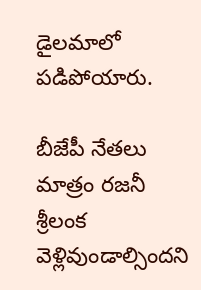డైలమాలో పడిపోయారు.

బీజేపీ నేతలు మాత్రం రజనీ శ్రీలంక వెళ్లివుండాల్సిందని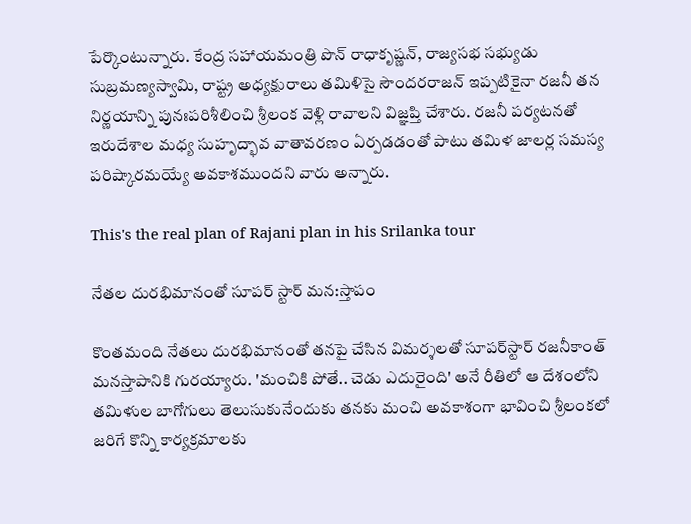పేర్కొంటున్నారు. కేంద్ర సహాయమంత్రి పొన్ రాధాకృష్ణన్, రాజ్యసభ సభ్యుడు సుబ్రమణ్యస్వామి, రాష్ట్ర అధ్యక్షురాలు తమిళిసై సౌందరరాజన్‌ ఇప్పటికైనా రజనీ తన నిర్ణయాన్ని పునఃపరిశీలించి శ్రీలంక వెళ్లి రావాలని విజ్ఞప్తి చేశారు. రజనీ పర్యటనతో ఇరుదేశాల మధ్య సుహృద్భావ వాతావరణం ఏర్పడడంతో పాటు తమిళ జాలర్ల సమస్య పరిష్కారమయ్యే అవకాశముందని వారు అన్నారు.

This's the real plan of Rajani plan in his Srilanka tour

నేతల దురభిమానంతో సూపర్ స్టార్ మన:స్తాపం

కొంతమంది నేతలు దురభిమానంతో తనపై చేసిన విమర్శలతో సూపర్‌స్టార్‌ రజనీకాంత్ మనస్తాపానికి గురయ్యారు. 'మంచికి పోతే.. చెడు ఎదురైంది' అనే రీతిలో ఆ దేశంలోని తమిళుల బాగోగులు తెలుసుకునేందుకు తనకు మంచి అవకాశంగా భావించి శ్రీలంకలో జరిగే కొన్ని కార్యక్రమాలకు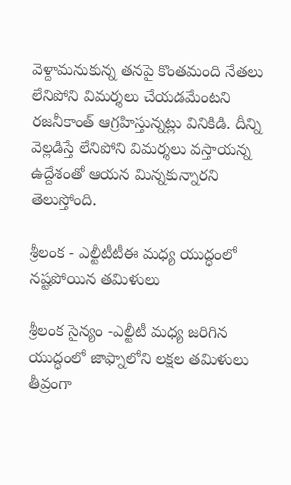వెళ్దామనుకున్న తనపై కొంతమంది నేతలు లేనిపోని విమర్శలు చేయడమేంటని రజనీకాంత్ ఆగ్రహిస్తున్నట్లు వినికిడి. దీన్ని వెల్లడిస్తే లేనిపోని విమర్శలు వస్తాయన్న ఉద్దేశంతో ఆయన మిన్నకున్నారని తెలుస్తోంది.

శ్రీలంక - ఎల్టీటీటీఈ మధ్య యుద్ధంలో నష్టపోయిన తమిళులు

శ్రీలంక సైన్యం -ఎల్టీటీ మధ్య జరిగిన యుద్ధంలో జాఫ్నాలోని లక్షల తమిళులు తీవ్రంగా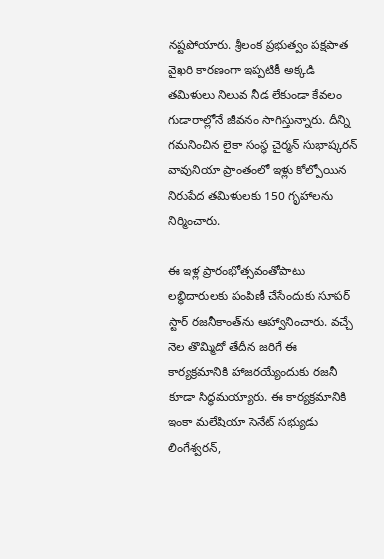నష్టపోయారు. శ్రీలంక ప్రభుత్వం పక్షపాత వైఖరి కారణంగా ఇప్పటికీ అక్కడి తమిళులు నిలువ నీడ లేకుండా కేవలం గుడారాల్లోనే జీవనం సాగిస్తున్నారు. దీన్ని గమనించిన లైకా సంస్థ చైర్మన్ సుభాష్కరన్ వావునియా ప్రాంతంలో ఇళ్లు కోల్పోయిన నిరుపేద తమిళులకు 150 గృహాలను నిర్మించారు.

ఈ ఇళ్ల ప్రారంభోత్సవంతోపాటు లబ్ధిదారులకు పంపిణీ చేసేందుకు సూపర్ స్టార్ రజనీకాంత్‌ను ఆహ్వానించారు. వచ్చే నెల తొమ్మిదో తేదీన జరిగే ఈ కార్యక్రమానికి హాజరయ్యేందుకు రజనీ కూడా సిద్ధమయ్యారు. ఈ కార్యక్రమానికి ఇంకా మలేషియా సెనేట్‌ సభ్యుడు లింగేశ్వరన్,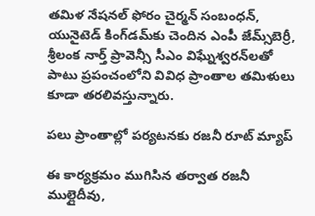తమిళ నేషనల్‌ ఫోరం చైర్మన్ సంబంధన్, యునైటెడ్‌ కింగ్‌డమ్‌కు చెందిన ఎంపీ జేమ్స్‌బెర్రీ, శ్రీలంక నార్త్‌ ప్రావెన్సీ సీఎం విఘ్నేశ్వరన్‌లతో పాటు ప్రపంచంలోని వివిధ ప్రాంతాల తమిళులు కూడా తరలివస్తున్నారు.

పలు ప్రాంతాల్లో పర్యటనకు రజనీ రూట్ మ్యాప్

ఈ కార్యక్రమం ముగిసిన తర్వాత రజనీ ముల్లైదీవు,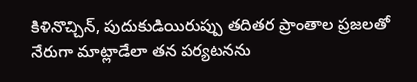కిళినొచ్చిన్, పుదుకుడియిరుప్పు తదితర ప్రాంతాల ప్రజలతో నేరుగా మాట్లాడేలా తన పర్యటనను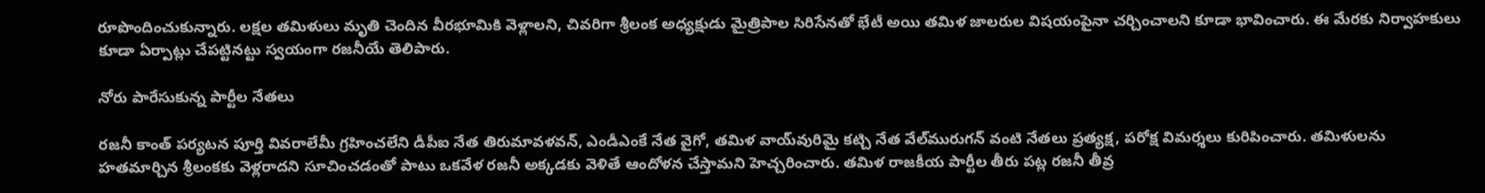రూపొందించుకున్నారు. లక్షల తమిళులు మృతి చెందిన వీరభూమికి వెళ్లాలని, చివరిగా శ్రీలంక అధ్యక్షుడు మైత్రిపాల సిరిసేనతో భేటీ అయి తమిళ జాలరుల విషయంపైనా చర్చించాలని కూడా భావించారు. ఈ మేరకు నిర్వాహకులు కూడా ఏర్పాట్లు చేపట్టినట్టు స్వయంగా రజనీయే తెలిపారు.

నోరు పారేసుకున్న పార్టీల నేతలు

రజనీ కాంత్ పర్యటన పూర్తి వివరాలేమీ గ్రహించలేని డీపీఐ నేత తిరుమావళవన్, ఎండీఎంకే నేత వైగో, తమిళ వాయ్‌వురిమై కట్చి నేత వేల్‌మురుగన్ వంటి నేతలు ప్రత్యక్ష, పరోక్ష విమర్శలు కురిపించారు. తమిళులను హతమార్చిన శ్రీలంకకు వెళ్లరాదని సూచించడంతో పాటు ఒకవేళ రజనీ అక్కడకు వెళితే ఆందోళన చేస్తామని హెచ్చరించారు. తమిళ రాజకీయ పార్టీల తీరు పట్ల రజనీ తీవ్ర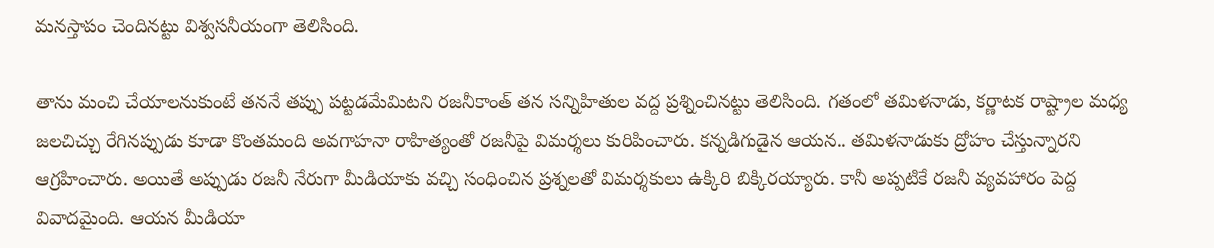మనస్తాపం చెందినట్టు విశ్వసనీయంగా తెలిసింది.

తాను మంచి చేయాలనుకుంటే తననే తప్పు పట్టడమేమిటని రజనీకాంత్ తన సన్నిహితుల వద్ద ప్రశ్నించినట్టు తెలిసింది. గతంలో తమిళనాడు, కర్ణాటక రాష్ట్రాల మధ్య జలచిచ్చు రేగినప్పుడు కూడా కొంతమంది అవగాహనా రాహిత్యంతో రజనీపై విమర్శలు కురిపించారు. కన్నడిగుడైన ఆయన.. తమిళనాడుకు ద్రోహం చేస్తున్నారని ఆగ్రహించారు. అయితే అప్పుడు రజనీ నేరుగా మీడియాకు వచ్చి సంధించిన ప్రశ్నలతో విమర్శకులు ఉక్కిరి బిక్కిరయ్యారు. కానీ అప్పటికే రజనీ వ్యవహారం పెద్ద వివాదమైంది. ఆయన మీడియా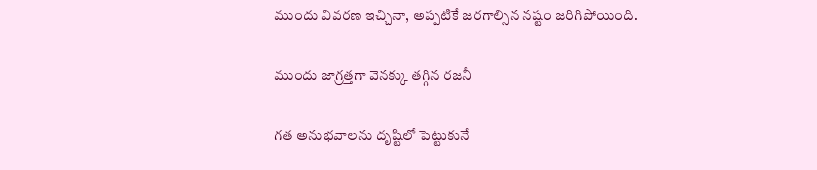ముందు వివరణ ఇచ్చినా, అప్పటికే జరగాల్సిన నష్టం జరిగిపోయింది.

ముందు జాగ్రత్తగా వెనక్కు తగ్గిన రజనీ

గత అనుభవాలను దృష్టిలో పెట్టుకునే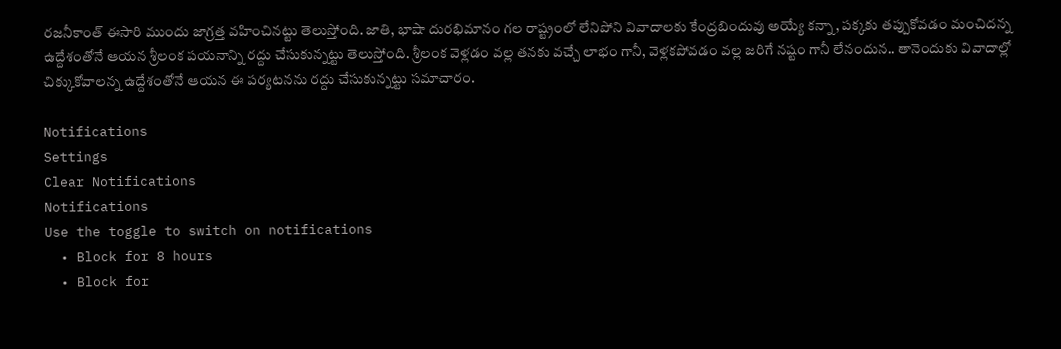రజనీకాంత్ ఈసారి ముందు జాగ్రత్త వహించినట్టు తెలుస్తోంది. జాతి, భాషా దురభిమానం గల రాష్ట్రంలో లేనిపోని వివాదాలకు కేంద్రబిందువు అయ్యే కన్నా, పక్కకు తప్పుకోవడం మంచిదన్న ఉద్దేశంతోనే ఆయన శ్రీలంక పయనాన్ని రద్దు చేసుకున్నట్టు తెలుస్తోంది. శ్రీలంక వెళ్లడం వల్ల తనకు వచ్చే లాభం గానీ, వెళ్లకపోవడం వల్ల జరిగే నష్టం గానీ లేనందున.. తానెందుకు వివాదాల్లో చిక్కుకోవాలన్న ఉద్దేశంతోనే ఆయన ఈ పర్యటనను రద్దు చేసుకున్నట్టు సమాచారం.

Notifications
Settings
Clear Notifications
Notifications
Use the toggle to switch on notifications
  • Block for 8 hours
  • Block for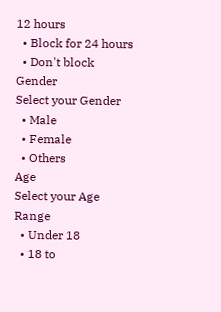12 hours
  • Block for 24 hours
  • Don't block
Gender
Select your Gender
  • Male
  • Female
  • Others
Age
Select your Age Range
  • Under 18
  • 18 to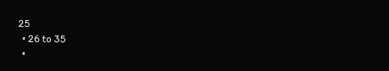25
  • 26 to 35
  •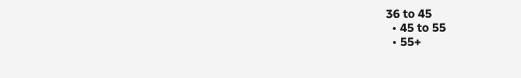36 to 45
  • 45 to 55
  • 55+